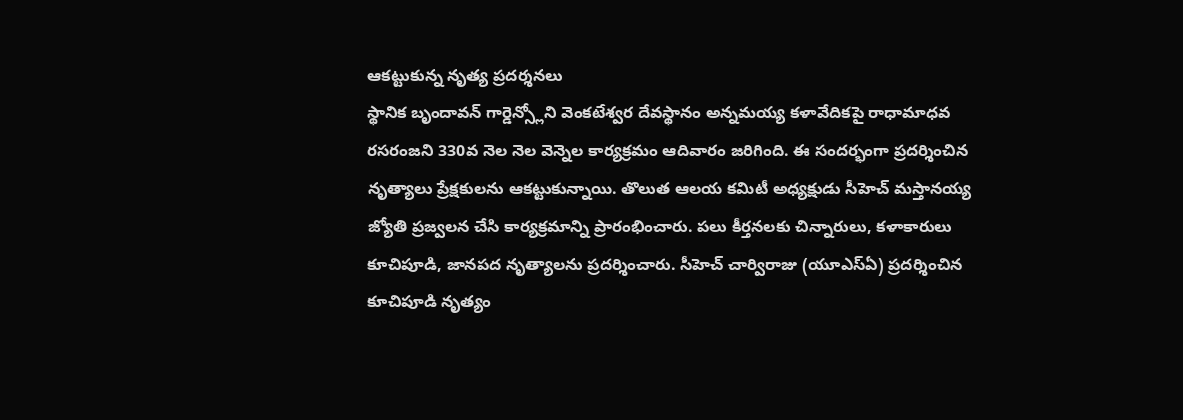ఆకట్టుకున్న నృత్య ప్రదర్శనలు
స్థానిక బృందావన్ గార్డెన్స్లోని వెంకటేశ్వర దేవస్థానం అన్నమయ్య కళావేదికపై రాధామాధవ రసరంజని 330వ నెల నెల వెన్నెల కార్యక్రమం ఆదివారం జరిగింది. ఈ సందర్భంగా ప్రదర్శించిన నృత్యాలు ప్రేక్షకులను ఆకట్టుకున్నాయి. తొలుత ఆలయ కమిటీ అధ్యక్షుడు సీహెచ్ మస్తానయ్య జ్యోతి ప్రజ్వలన చేసి కార్యక్రమాన్ని ప్రారంభించారు. పలు కీర్తనలకు చిన్నారులు, కళాకారులు కూచిపూడి, జానపద నృత్యాలను ప్రదర్శించారు. సీహెచ్ చార్విరాజు (యూఎస్ఏ) ప్రదర్శించిన కూచిపూడి నృత్యం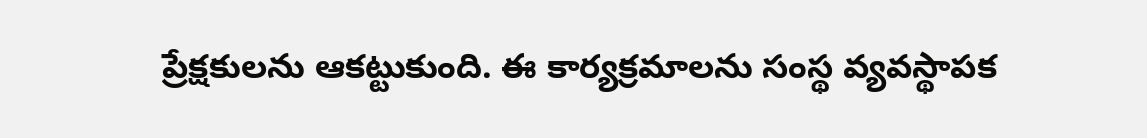ప్రేక్షకులను ఆకట్టుకుంది. ఈ కార్యక్రమాలను సంస్థ వ్యవస్థాపక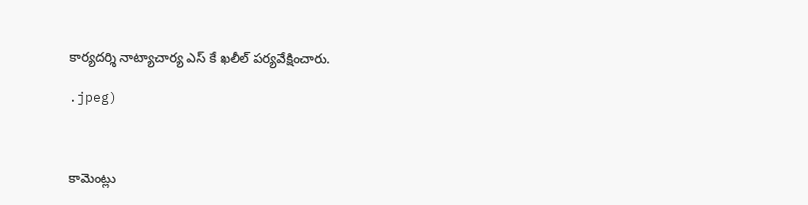కార్యదర్శి నాట్యాచార్య ఎస్ కే ఖలీల్ పర్యవేక్షించారు.

.jpeg)



కామెంట్లు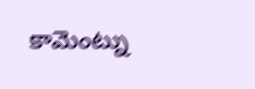కామెంట్ను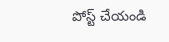పోస్ట్ చేయండి